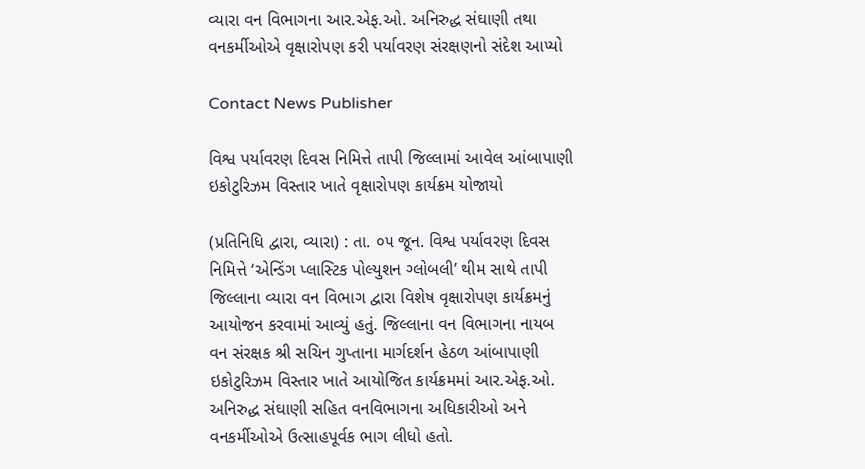વ્યારા વન વિભાગના આર.એફ.ઓ. અનિરુદ્ધ સંઘાણી તથા વનકર્મીઓએ વૃક્ષારોપણ કરી પર્યાવરણ સંરક્ષણનો સંદેશ આપ્યો

Contact News Publisher

વિશ્વ પર્યાવરણ દિવસ નિમિત્તે તાપી જિલ્લામાં આવેલ આંબાપાણી ઇકોટુરિઝમ વિસ્તાર ખાતે વૃક્ષારોપણ કાર્યક્રમ યોજાયો

(પ્રતિનિધિ દ્વારા, વ્યારા) : તા. ૦૫ જૂન. વિશ્વ પર્યાવરણ દિવસ નિમિત્તે ‘એન્ડિંગ પ્લાસ્ટિક પોલ્યુશન ગ્લોબલી’ થીમ સાથે તાપી જિલ્લાના વ્યારા વન વિભાગ દ્વારા વિશેષ વૃક્ષારોપણ કાર્યક્રમનું આયોજન કરવામાં આવ્યું હતું. જિલ્લાના વન વિભાગના નાયબ વન સંરક્ષક શ્રી સચિન ગુપ્તાના માર્ગદર્શન હેઠળ આંબાપાણી ઇકોટુરિઝમ વિસ્તાર ખાતે આયોજિત કાર્યક્રમમાં આર.એફ.ઓ. અનિરુદ્ધ સંઘાણી સહિત વનવિભાગના અધિકારીઓ અને વનકર્મીઓએ ઉત્સાહપૂર્વક ભાગ લીધો હતો.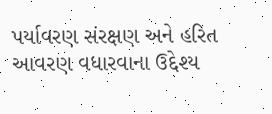પર્યાવરણ સંરક્ષણ અને હરિત આવરણ વધારવાના ઉદ્દેશ્ય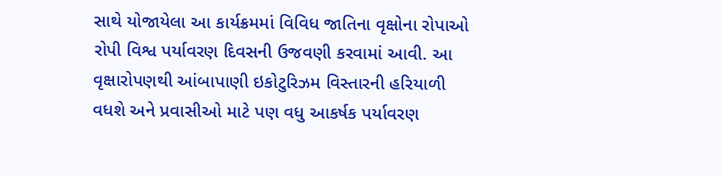સાથે યોજાયેલા આ કાર્યક્રમમાં વિવિધ જાતિના વૃક્ષોના રોપાઓ રોપી વિશ્વ પર્યાવરણ દિવસની ઉજવણી કરવામાં આવી. આ વૃક્ષારોપણથી આંબાપાણી ઇકોટુરિઝમ વિસ્તારની હરિયાળી વધશે અને પ્રવાસીઓ માટે પણ વધુ આકર્ષક પર્યાવરણ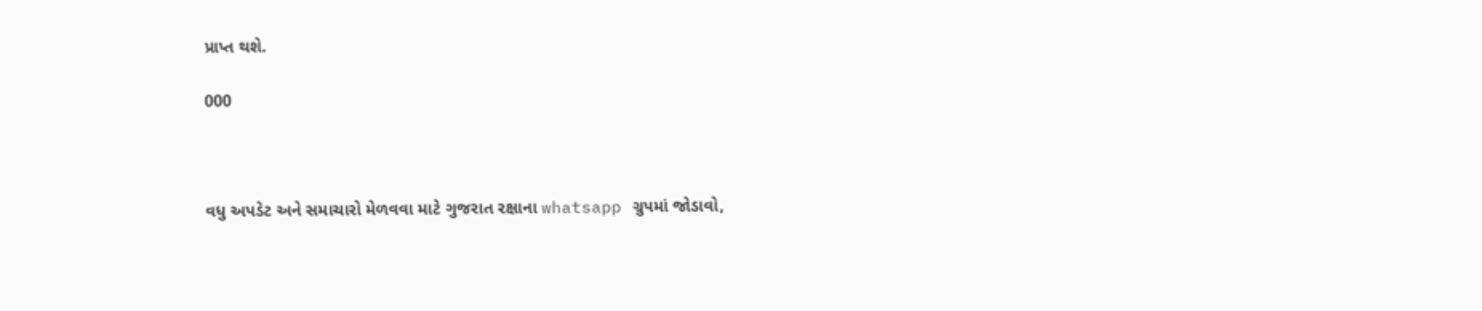પ્રાપ્ત થશે.

000



વધુ અપડેટ અને સમાચારો મેળવવા માટે ગુજરાત રક્ષાના whatsapp ગ્રુપમાં જોડાવો,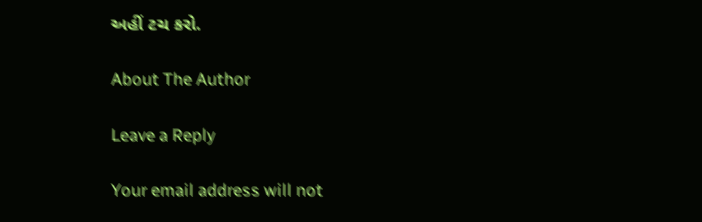અહીં ટચ કરો.

About The Author

Leave a Reply

Your email address will not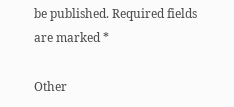be published. Required fields are marked *

Other